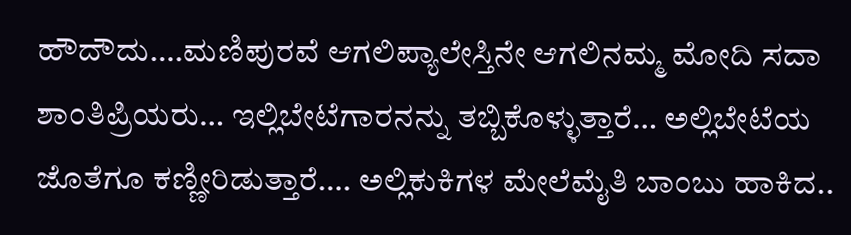ಹೌದೌದು….ಮಣಿಪುರವೆ ಆಗಲಿಪ್ಯಾಲೇಸ್ತಿನೇ ಆಗಲಿನಮ್ಮ ಮೋದಿ ಸದಾ ಶಾಂತಿಪ್ರಿಯರು… ಇಲ್ಲಿಬೇಟೆಗಾರನನ್ನು ತಬ್ಬಿಕೊಳ್ಳುತ್ತಾರೆ… ಅಲ್ಲಿಬೇಟೆಯ ಜೊತೆಗೂ ಕಣ್ಣೀರಿಡುತ್ತಾರೆ…. ಅಲ್ಲಿಕುಕಿಗಳ ಮೇಲೆಮೈತಿ ಬಾಂಬು ಹಾಕಿದ..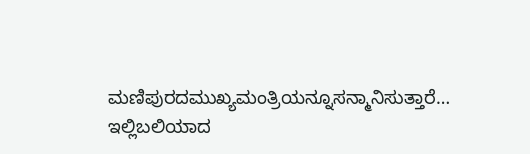ಮಣಿಪುರದಮುಖ್ಯಮಂತ್ರಿಯನ್ನೂಸನ್ಮಾನಿಸುತ್ತಾರೆ… ಇಲ್ಲಿಬಲಿಯಾದ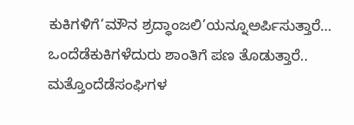ಕುಕಿಗಳಿಗೆ‘ಮೌನ ಶ್ರದ್ಧಾಂಜಲಿ’ಯನ್ನೂಅರ್ಪಿಸುತ್ತಾರೆ… ಒಂದೆಡೆಕುಕಿಗಳೆದುರು ಶಾಂತಿಗೆ ಪಣ ತೊಡುತ್ತಾರೆ.. ಮತ್ತೊಂದೆಡೆಸಂಘಿಗಳ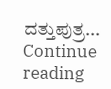ದತ್ತುಪುತ್ರ... Continue reading